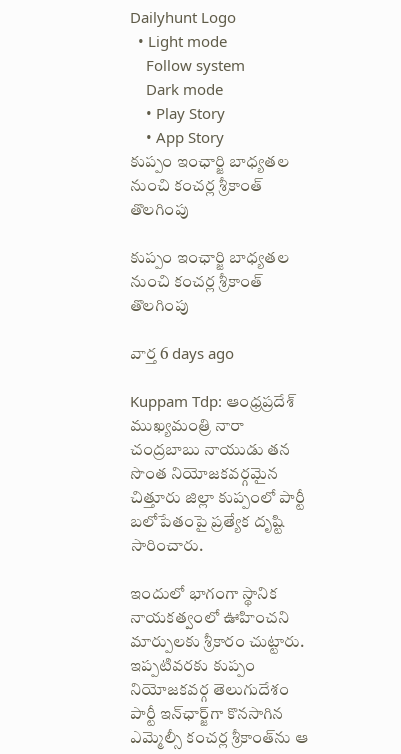Dailyhunt Logo
  • Light mode
    Follow system
    Dark mode
    • Play Story
    • App Story
కుప్పం ఇంఛార్జి బాధ్యతల నుంచి కంచర్ల శ్రీకాంత్‌ తొలగింపు

కుప్పం ఇంఛార్జి బాధ్యతల నుంచి కంచర్ల శ్రీకాంత్‌ తొలగింపు

వార్త 6 days ago

Kuppam Tdp: ఆంధ్రప్రదేశ్ ముఖ్యమంత్రి నారా చంద్రబాబు నాయుడు తన సొంత నియోజకవర్గమైన చిత్తూరు జిల్లా కుప్పంలో పార్టీ బలోపేతంపై ప్రత్యేక దృష్టి సారించారు.

ఇందులో భాగంగా స్థానిక నాయకత్వంలో ఊహించని మార్పులకు శ్రీకారం చుట్టారు. ఇప్పటివరకు కుప్పం నియోజకవర్గ తెలుగుదేశం పార్టీ ఇన్‌ఛార్జ్‌గా కొనసాగిన ఎమ్మెల్సీ కంచర్ల శ్రీకాంత్‌ను ఆ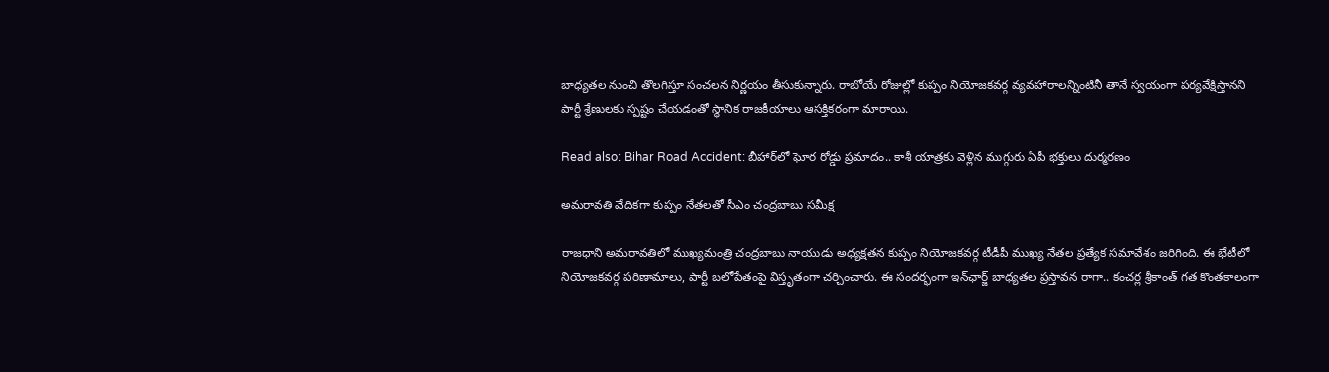బాధ్యతల నుంచి తొలగిస్తూ సంచలన నిర్ణయం తీసుకున్నారు. రాబోయే రోజుల్లో కుప్పం నియోజకవర్గ వ్యవహారాలన్నింటినీ తానే స్వయంగా పర్యవేక్షిస్తానని పార్టీ శ్రేణులకు స్పష్టం చేయడంతో స్థానిక రాజకీయాలు ఆసక్తికరంగా మారాయి.

Read also: Bihar Road Accident: బీహార్‌లో ఘోర రోడ్డు ప్రమాదం.. కాశీ యాత్రకు వెళ్లిన ముగ్గురు ఏపీ భక్తులు దుర్మరణం

అమరావతి వేదికగా కుప్పం నేతలతో సీఎం చంద్రబాబు సమీక్ష

రాజధాని అమరావతిలో ముఖ్యమంత్రి చంద్రబాబు నాయుడు అధ్యక్షతన కుప్పం నియోజకవర్గ టీడీపీ ముఖ్య నేతల ప్రత్యేక సమావేశం జరిగింది. ఈ భేటీలో నియోజకవర్గ పరిణామాలు, పార్టీ బలోపేతంపై విస్తృతంగా చర్చించారు. ఈ సందర్భంగా ఇన్‌ఛార్జ్ బాధ్యతల ప్రస్తావన రాగా.. కంచర్ల శ్రీకాంత్ గత కొంతకాలంగా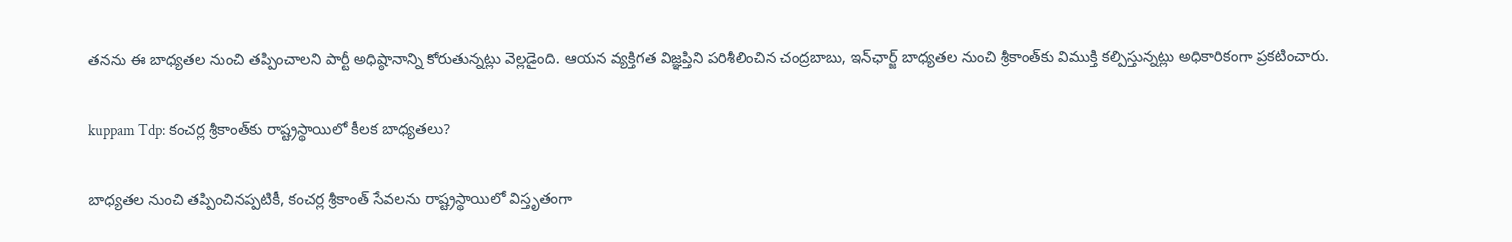తనను ఈ బాధ్యతల నుంచి తప్పించాలని పార్టీ అధిష్ఠానాన్ని కోరుతున్నట్లు వెల్లడైంది. ఆయన వ్యక్తిగత విజ్ఞప్తిని పరిశీలించిన చంద్రబాబు, ఇన్‌ఛార్జ్ బాధ్యతల నుంచి శ్రీకాంత్‌కు విముక్తి కల్పిస్తున్నట్లు అధికారికంగా ప్రకటించారు.

kuppam Tdp: కంచర్ల శ్రీకాంత్‌కు రాష్ట్రస్థాయిలో కీలక బాధ్యతలు?

బాధ్యతల నుంచి తప్పించినప్పటికీ, కంచర్ల శ్రీకాంత్ సేవలను రాష్ట్రస్థాయిలో విస్తృతంగా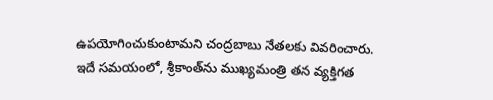ఉపయోగించుకుంటామని చంద్రబాబు నేతలకు వివరించారు. ఇదే సమయంలో, శ్రీకాంత్‌ను ముఖ్యమంత్రి తన వ్యక్తిగత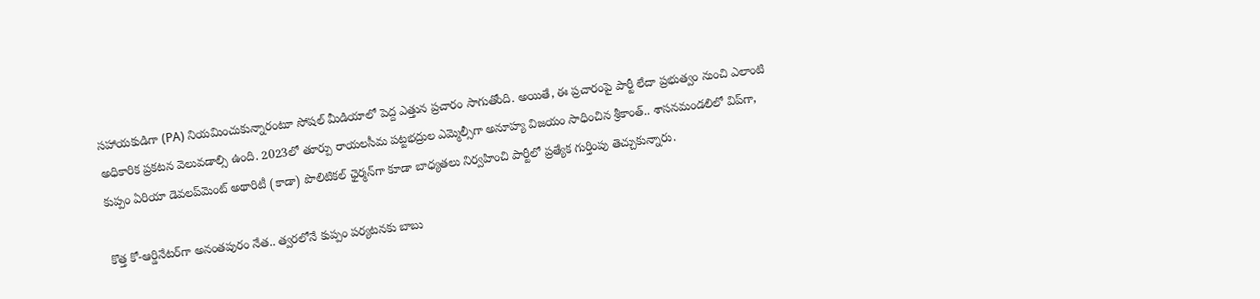సహాయకుడిగా (PA) నియమించుకున్నారంటూ సోషల్ మీడియాలో పెద్ద ఎత్తున ప్రచారం సాగుతోంది. అయితే, ఈ ప్రచారంపై పార్టీ లేదా ప్రభుత్వం నుంచి ఎలాంటి అధికారిక ప్రకటన వెలువడాల్సి ఉంది. 2023లో తూర్పు రాయలసీమ పట్టభద్రుల ఎమ్మెల్సీగా అనూహ్య విజయం సాధించిన శ్రీకాంత్.. శాసనమండలిలో విప్‌గా, కుప్పం ఏరియా డెవలప్‌మెంట్ అథారిటీ (కాడా) పొలిటికల్ ఛైర్మన్‌గా కూడా బాధ్యతలు నిర్వహించి పార్టీలో ప్రత్యేక గుర్తింపు తెచ్చుకున్నారు.

కొత్త కో-ఆర్డినేటర్‌గా అనంతపురం నేత.. త్వరలోనే కుప్పం పర్యటనకు బాబు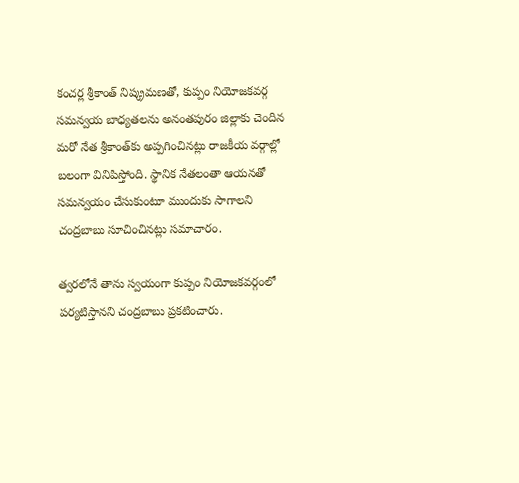కంచర్ల శ్రీకాంత్ నిష్క్రమణతో, కుప్పం నియోజకవర్గ సమన్వయ బాధ్యతలను అనంతపురం జిల్లాకు చెందిన మరో నేత శ్రీకాంత్‌కు అప్పగించినట్లు రాజకీయ వర్గాల్లో బలంగా వినిపిస్తోంది. స్థానిక నేతలంతా ఆయనతో సమన్వయం చేసుకుంటూ ముందుకు సాగాలని చంద్రబాబు సూచించినట్లు సమాచారం.

త్వరలోనే తాను స్వయంగా కుప్పం నియోజకవర్గంలో పర్యటిస్తానని చంద్రబాబు ప్రకటించారు.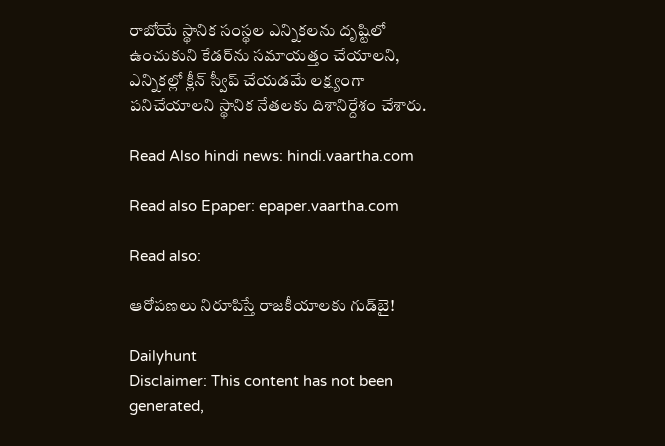రాబోయే స్థానిక సంస్థల ఎన్నికలను దృష్టిలో ఉంచుకుని కేడర్‌ను సమాయత్తం చేయాలని, ఎన్నికల్లో క్లీన్ స్వీప్ చేయడమే లక్ష్యంగా పనిచేయాలని స్థానిక నేతలకు దిశానిర్దేశం చేశారు.

Read Also hindi news: hindi.vaartha.com

Read also Epaper: epaper.vaartha.com

Read also:

ఆరోపణలు నిరూపిస్తే రాజకీయాలకు గుడ్‌బై!

Dailyhunt
Disclaimer: This content has not been generated,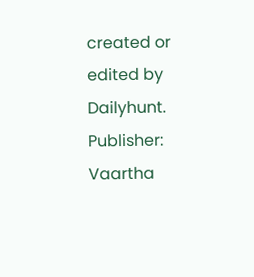created or edited by Dailyhunt. Publisher: Vaartha